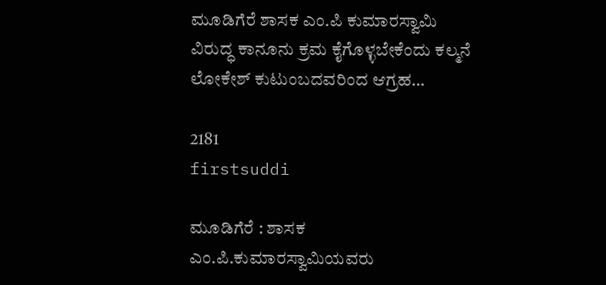ಮೂಡಿಗೆರೆ ಶಾಸಕ ಎಂ.ಪಿ ಕುಮಾರಸ್ವಾಮಿ ವಿರುದ್ಧ ಕಾನೂನು ಕ್ರಮ ಕೈಗೊಳ್ಳಬೇಕೆಂದು ಕಲ್ಮನೆ ಲೋಕೇಶ್ ಕುಟುಂಬದವರಿಂದ ಆಗ್ರಹ…

2181
firstsuddi

ಮೂಡಿಗೆರೆ : ಶಾಸಕ ಎಂ.ಪಿ.ಕುಮಾರಸ್ವಾಮಿಯವರು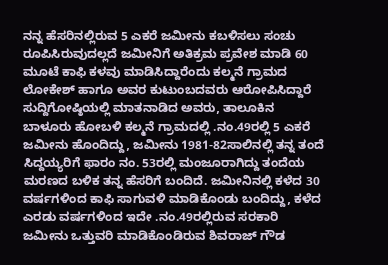ನನ್ನ ಹೆಸರಿನಲ್ಲಿರುವ 5 ಎಕರೆ ಜಮೀನು ಕಬಳಿಸಲು ಸಂಚು ರೂಪಿಸಿರುವುದಲ್ಲದೆ ಜಮೀನಿಗೆ ಅತಿಕ್ರಮ ಪ್ರವೇಶ ಮಾಡಿ 60 ಮೂಟೆ ಕಾಫಿ ಕಳವು ಮಾಡಿಸಿದ್ದಾರೆಂದು ಕಲ್ಮನೆ ಗ್ರಾಮದ ಲೋಕೇಶ್ ಹಾಗೂ ಅವರ ಕುಟುಂಬದವರು ಆರೋಪಿಸಿದ್ದಾರೆ
ಸುದ್ದಿಗೋಷ್ಠಿಯಲ್ಲಿ ಮಾತನಾಡಿದ ಅವರು, ತಾಲೂಕಿನ ಬಾಳೂರು ಹೋಬಳಿ ಕಲ್ಮನೆ ಗ್ರಾಮದಲ್ಲಿ .ನಂ.49ರಲ್ಲಿ 5 ಎಕರೆ ಜಮೀನು ಹೊಂದಿದ್ದು, ಜಮೀನು 1981-82ಸಾಲಿನಲ್ಲಿ ತನ್ನ ತಂದೆ ಸಿದ್ದಯ್ಯರಿಗೆ ಫಾರಂ ನಂ. 53ರಲ್ಲಿ ಮಂಜೂರಾಗಿದ್ದು ತಂದೆಯ ಮರಣದ ಬಳಿಕ ತನ್ನ ಹೆಸರಿಗೆ ಬಂದಿದೆ. ಜಮೀನಿನಲ್ಲಿ ಕಳೆದ 30 ವರ್ಷಗಳಿಂದ ಕಾಫಿ ಸಾಗುವಳಿ ಮಾಡಿಕೊಂಡು ಬಂದಿದ್ದು, ಕಳೆದ ಎರಡು ವರ್ಷಗಳಿಂದ ಇದೇ .ನಂ.49ರಲ್ಲಿರುವ ಸರಕಾರಿ ಜಮೀನು ಒತ್ತುವರಿ ಮಾಡಿಕೊಂಡಿರುವ ಶಿವರಾಜ್ ಗೌಡ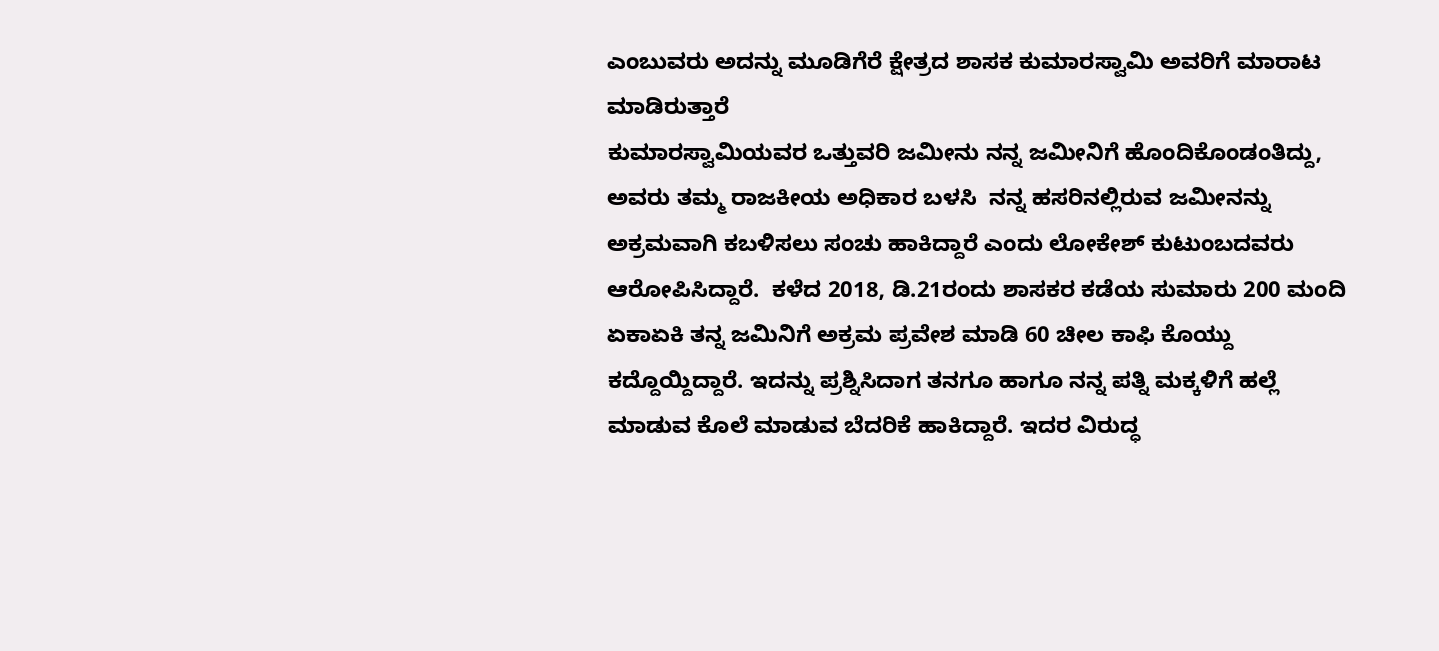ಎಂಬುವರು ಅದನ್ನು ಮೂಡಿಗೆರೆ ಕ್ಷೇತ್ರದ ಶಾಸಕ ಕುಮಾರಸ್ವಾಮಿ ಅವರಿಗೆ ಮಾರಾಟ ಮಾಡಿರುತ್ತಾರೆ
ಕುಮಾರಸ್ವಾಮಿಯವರ ಒತ್ತುವರಿ ಜಮೀನು ನನ್ನ ಜಮೀನಿಗೆ ಹೊಂದಿಕೊಂಡಂತಿದ್ದು, ಅವರು ತಮ್ಮ ರಾಜಕೀಯ ಅಧಿಕಾರ ಬಳಸಿ  ನನ್ನ ಹಸರಿನಲ್ಲಿರುವ ಜಮೀನನ್ನು ಅಕ್ರಮವಾಗಿ ಕಬಳಿಸಲು ಸಂಚು ಹಾಕಿದ್ದಾರೆ ಎಂದು ಲೋಕೇಶ್ ಕುಟುಂಬದವರು ಆರೋಪಿಸಿದ್ದಾರೆ.  ಕಳೆದ 2018, ಡಿ.21ರಂದು ಶಾಸಕರ ಕಡೆಯ ಸುಮಾರು 200 ಮಂದಿ ಏಕಾಏಕಿ ತನ್ನ ಜಮಿನಿಗೆ ಅಕ್ರಮ ಪ್ರವೇಶ ಮಾಡಿ 60 ಚೀಲ ಕಾಫಿ ಕೊಯ್ದು ಕದ್ದೊಯ್ದಿದ್ದಾರೆ. ಇದನ್ನು ಪ್ರಶ್ನಿಸಿದಾಗ ತನಗೂ ಹಾಗೂ ನನ್ನ ಪತ್ನಿ ಮಕ್ಕಳಿಗೆ ಹಲ್ಲೆ ಮಾಡುವ ಕೊಲೆ ಮಾಡುವ ಬೆದರಿಕೆ ಹಾಕಿದ್ದಾರೆ. ಇದರ ವಿರುದ್ಧ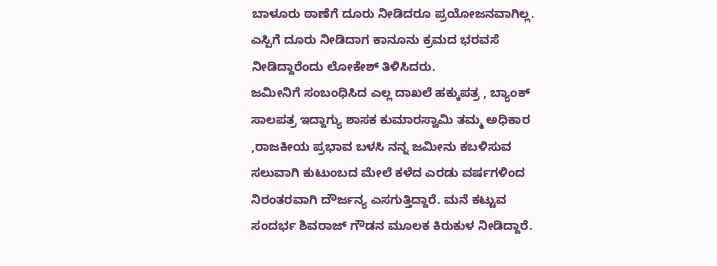ಬಾಳೂರು ಠಾಣೆಗೆ ದೂರು ನೀಡಿದರೂ ಪ್ರಯೋಜನವಾಗಿಲ್ಲ. ಎಸ್ಪಿಗೆ ದೂರು ನೀಡಿದಾಗ ಕಾನೂನು ಕ್ರಮದ ಭರವಸೆ ನೀಡಿದ್ದಾರೆಂದು ಲೋಕೇಶ್ ತಿಳಿಸಿದರು.
ಜಮೀನಿಗೆ ಸಂಬಂಧಿಸಿದ ಎಲ್ಲ ದಾಖಲೆ ಹಕ್ಕುಪತ್ರ , ಬ್ಯಾಂಕ್ ಸಾಲಪತ್ರ ಇದ್ದಾಗ್ಯು ಶಾಸಕ ಕುಮಾರಸ್ವಾಮಿ ತಮ್ಮ ಅಧಿಕಾರ ,ರಾಜಕೀಯ ಪ್ರಭಾವ ಬಳಸಿ ನನ್ನ ಜಮೀನು ಕಬಳಿಸುವ ಸಲುವಾಗಿ ಕುಟುಂಬದ ಮೇಲೆ ಕಳೆದ ಎರಡು ವರ್ಷಗಳಿಂದ ನಿರಂತರವಾಗಿ ದೌರ್ಜನ್ಯ ಎಸಗುತ್ತಿದ್ದಾರೆ. ಮನೆ ಕಟ್ಟುವ ಸಂದರ್ಭ ಶಿವರಾಜ್ ಗೌಡನ ಮೂಲಕ ಕಿರುಕುಳ ನೀಡಿದ್ದಾರೆ.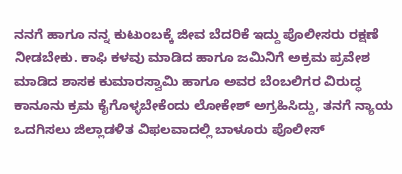ನನಗೆ ಹಾಗೂ ನನ್ನ ಕುಟುಂಬಕ್ಕೆ ಜೀವ ಬೆದರಿಕೆ ಇದ್ದು ಪೊಲೀಸರು ರಕ್ಷಣೆ ನೀಡಬೇಕು. ಕಾಫಿ ಕಳವು ಮಾಡಿದ ಹಾಗೂ ಜಮಿನಿಗೆ ಅಕ್ರಮ ಪ್ರವೇಶ ಮಾಡಿದ ಶಾಸಕ ಕುಮಾರಸ್ವಾಮಿ ಹಾಗೂ ಅವರ ಬೆಂಬಲಿಗರ ವಿರುದ್ಧ ಕಾನೂನು ಕ್ರಮ ಕೈಗೊಳ್ಳಬೇಕೆಂದು ಲೋಕೇಶ್ ಅಗ್ರಹಿಸಿದ್ದು, ತನಗೆ ನ್ಯಾಯ ಒದಗಿಸಲು ಜಿಲ್ಲಾಡಳಿತ ವಿಫಲವಾದಲ್ಲಿ ಬಾಳೂರು ಪೊಲೀಸ್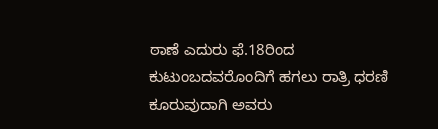ಠಾಣೆ ಎದುರು ಫೆ.18ರಿಂದ ಕುಟುಂಬದವರೊಂದಿಗೆ ಹಗಲು ರಾತ್ರಿ ಧರಣಿ ಕೂರುವುದಾಗಿ ಅವರು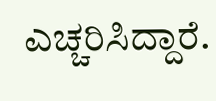ಎಚ್ಚರಿಸಿದ್ದಾರೆ.